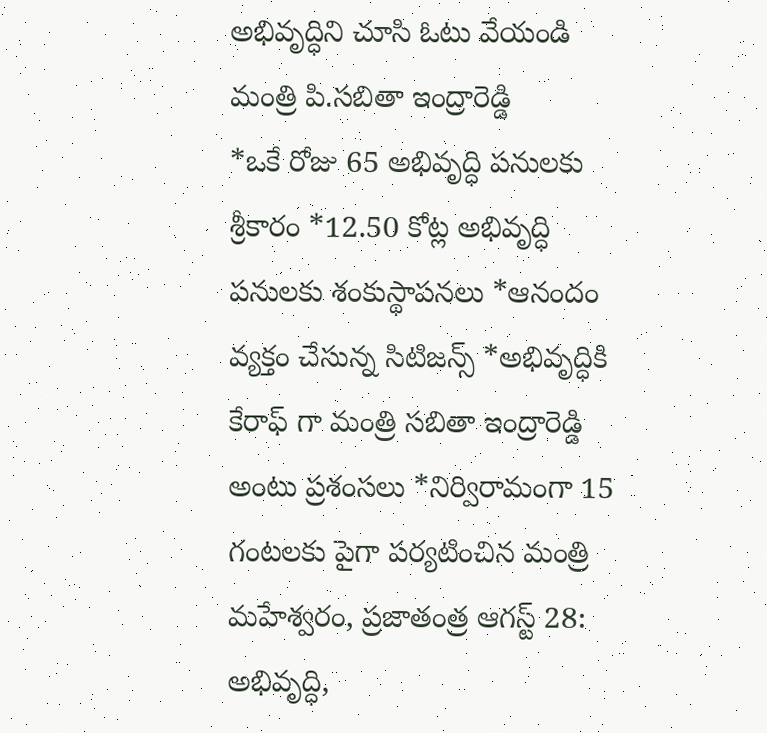అభివృద్ధిని చూసి ఓటు వేయండి మంత్రి పి.సబితా ఇంద్రారెడ్డి
*ఒకే రోజు 65 అభివృద్ధి పనులకు శ్రీకారం *12.50 కోట్ల అభివృద్ధి పనులకు శంకుస్థాపనలు *ఆనందం వ్యక్తం చేసున్న సిటిజన్స్ *అభివృద్ధికి కేరాఫ్ గా మంత్రి సబితా ఇంద్రారెడ్డి అంటు ప్రశంసలు *నిర్విరామంగా 15 గంటలకు పైగా పర్యటించిన మంత్రి మహేశ్వరం, ప్రజాతంత్ర ఆగస్ట్ 28: అభివృద్ధి,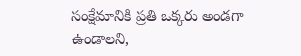సంక్షేమానికి ప్రతి ఒక్కరు అండగా ఉండాలని,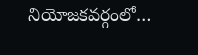నియోజకవర్గంలో…